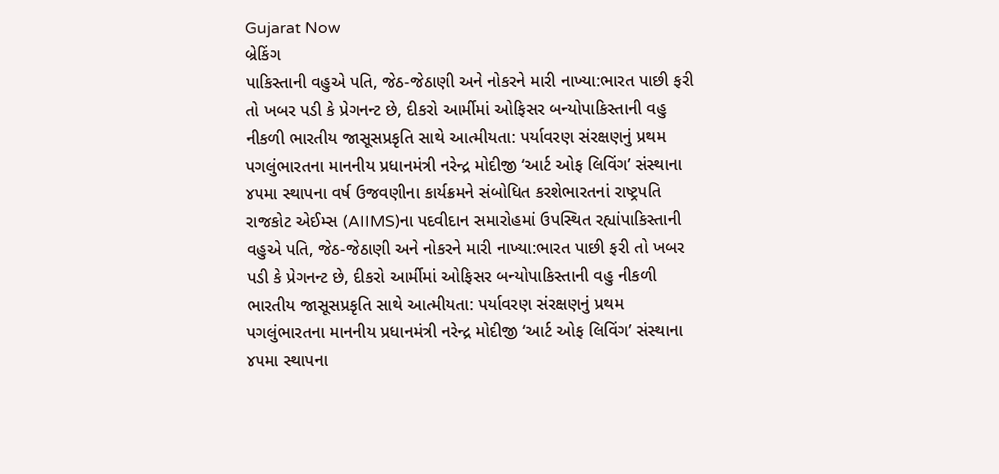Gujarat Now
બ્રેકિંગ
પાકિસ્તાની વહુએ પતિ, જેઠ-જેઠાણી અને નોકરને મારી નાખ્યા:ભારત પાછી ફરી તો ખબર પડી કે પ્રેગનન્ટ છે, દીકરો આર્મીમાં ઓફિસર બન્યોપાકિસ્તાની વહુ નીકળી ભારતીય જાસૂસપ્રકૃતિ સાથે આત્મીયતા: પર્યાવરણ સંરક્ષણનું પ્રથમ પગલુંભારતના માનનીય પ્રધાનમંત્રી નરેન્દ્ર મોદીજી ‘આર્ટ ઓફ લિવિંગ’ સંસ્થાના ૪૫મા સ્થાપના વર્ષ ઉજવણીના કાર્યક્રમને સંબોધિત કરશેભારતનાં રાષ્ટ્રપતિ રાજકોટ એઈમ્સ (AIIMS)ના પદવીદાન સમારોહમાં ઉપસ્થિત રહ્યાંપાકિસ્તાની વહુએ પતિ, જેઠ-જેઠાણી અને નોકરને મારી નાખ્યા:ભારત પાછી ફરી તો ખબર પડી કે પ્રેગનન્ટ છે, દીકરો આર્મીમાં ઓફિસર બન્યોપાકિસ્તાની વહુ નીકળી ભારતીય જાસૂસપ્રકૃતિ સાથે આત્મીયતા: પર્યાવરણ સંરક્ષણનું પ્રથમ પગલુંભારતના માનનીય પ્રધાનમંત્રી નરેન્દ્ર મોદીજી ‘આર્ટ ઓફ લિવિંગ’ સંસ્થાના ૪૫મા સ્થાપના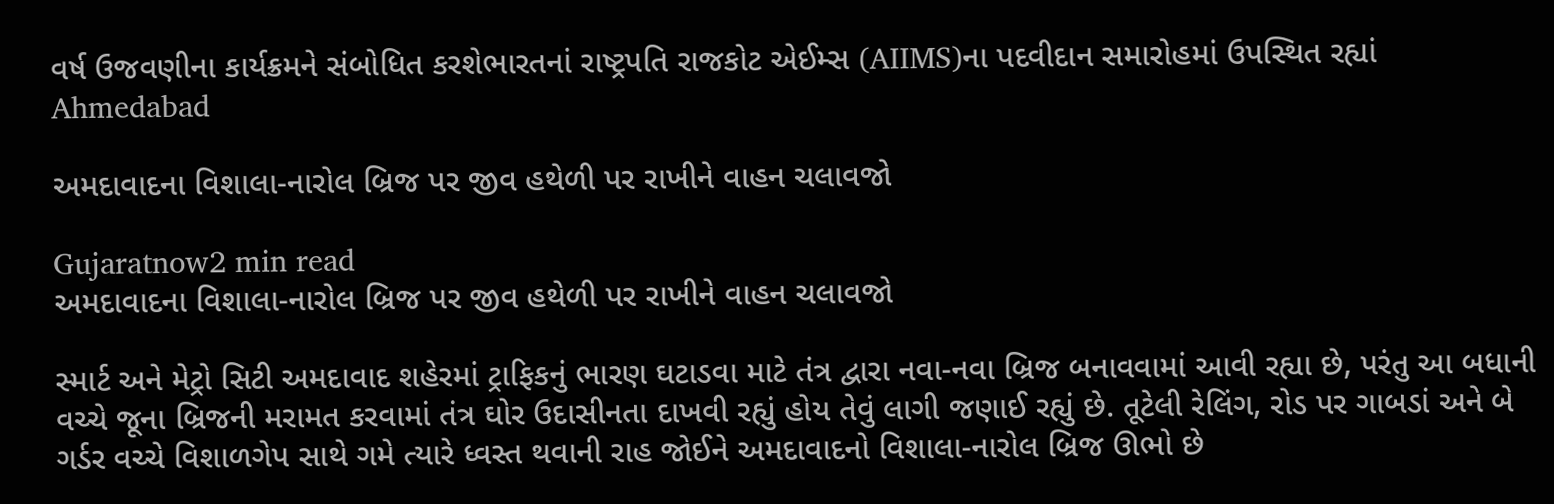વર્ષ ઉજવણીના કાર્યક્રમને સંબોધિત કરશેભારતનાં રાષ્ટ્રપતિ રાજકોટ એઈમ્સ (AIIMS)ના પદવીદાન સમારોહમાં ઉપસ્થિત રહ્યાં
Ahmedabad

અમદાવાદના વિશાલા-નારોલ બ્રિજ પર જીવ હથેળી પર રાખીને વાહન ચલાવજો

Gujaratnow2 min read
અમદાવાદના વિશાલા-નારોલ બ્રિજ પર જીવ હથેળી પર રાખીને વાહન ચલાવજો

સ્માર્ટ અને મેટ્રો સિટી અમદાવાદ શહેરમાં ટ્રાફિકનું ભારણ ઘટાડવા માટે તંત્ર દ્વારા નવા-નવા બ્રિજ બનાવવામાં આવી રહ્યા છે, પરંતુ આ બધાની વચ્ચે જૂના બ્રિજની મરામત કરવામાં તંત્ર ઘોર ઉદાસીનતા દાખવી રહ્યું હોય તેવું લાગી જણાઈ રહ્યું છે. તૂટેલી રેલિંગ, રોડ પર ગાબડાં અને બે ગર્ડર વચ્ચે વિશાળગેપ સાથે ગમે ત્યારે ધ્વસ્ત થવાની રાહ જોઈને અમદાવાદનો વિશાલા-નારોલ બ્રિજ ઊભો છે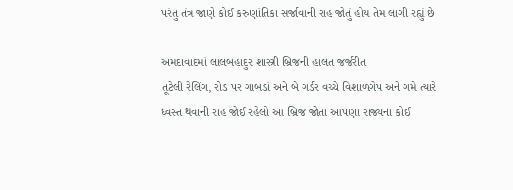પરંતુ તંત્ર જાણે કોઈ કરુણાંતિકા સર્જાવાની રાહ જોતું હોય તેમ લાગી રહ્યું છે

અમદાવાદમાં લાલબહાદુર શાસ્ત્રી બ્રિજની હાલત જર્જરીત
તૂટેલી રેલિંગ, રોડ પર ગાબડાં અને બે ગર્ડર વચ્ચે વિશાળગેપ અને ગમે ત્યારે ધ્વસ્ત થવાની રાહ જોઈ રહેલો આ બ્રિજ જોતા આપણા રાજ્યના કોઈ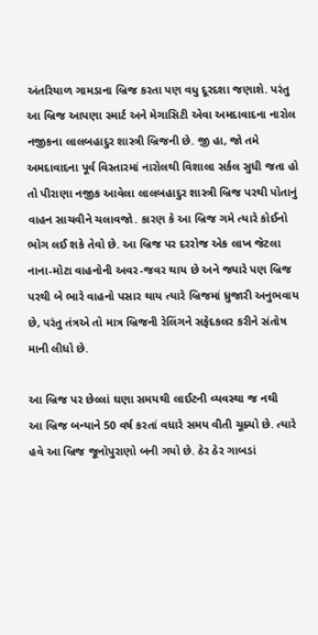અંતરિયાળ ગામડાના બ્રિજ કરતા પણ વધુ દૂરદશા જણાશે. પરંતુ આ બ્રિજ આપણા સ્માર્ટ અને મેગાસિટી એવા અમદાવાદના નારોલ નજીકના લાલબહાદુર શાસ્ત્રી બ્રિજની છે. જી હા, જો તમે અમદાવાદના પૂર્વ વિસ્તારમાં નારોલથી વિશાલા સર્કલ સુધી જતા હો તો પીરાણા નજીક આવેલા લાલબહાદુર શાસ્ત્રી બ્રિજ પરથી પોતાનું વાહન સાચવીને ચલાવજો. કારણ કે આ બ્રિજ ગમે ત્યારે કોઈનો ભોગ લઈ શકે તેવો છે. આ બ્રિજ પર દરરોજ એક લાખ જેટલા નાના-મોટા વાહનોની અવર-જવર થાય છે અને જ્યારે પણ બ્રિજ પરથી બે ભારે વાહનો પસાર થાય ત્યારે બ્રિજમાં ધ્રુજારી અનુભવાય છે, પરંતુ તંત્રએ તો માત્ર બ્રિજની રેલિંગને સફેદકલર કરીને સંતોષ માની લીધો છે.

આ બ્રિજ પર છેલ્લાં ઘણા સમયથી લાઈટની વ્યવસ્થા જ નથી
આ બ્રિજ બન્યાને 50 વર્ષ કરતાં વધારે સમય વીતી ચૂક્યો છે. ત્યારે હવે આ બ્રિજ જૂનોપુરાણો બની ગયો છે. ઠેર ઠેર ગાબડાં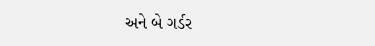અને બે ગર્ડર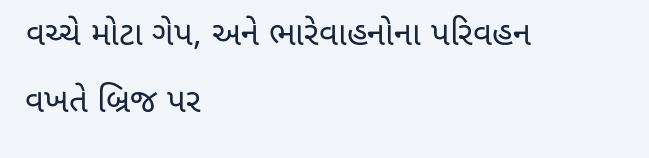વચ્ચે મોટા ગેપ, અને ભારેવાહનોના પરિવહન વખતે બ્રિજ પર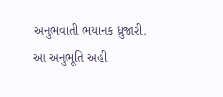અનુભવાતી ભયાનક ધ્રુજારી. આ અનુભૂતિ અહી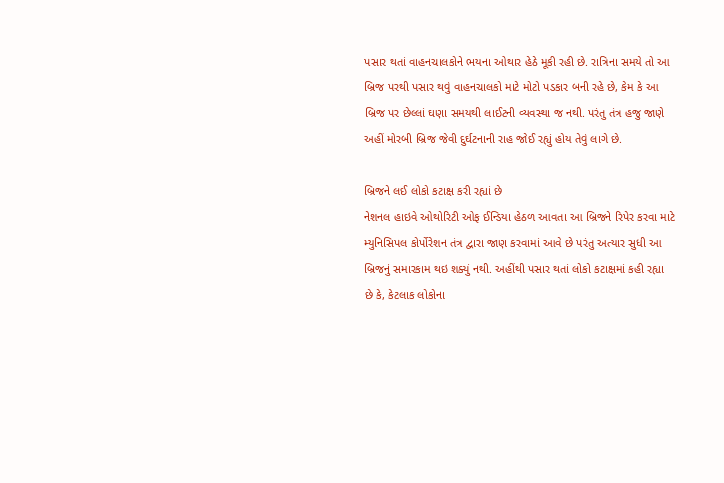પસાર થતાં વાહનચાલકોને ભયના ઓથાર હેઠે મૂકી રહી છે. રાત્રિના સમયે તો આ બ્રિજ પરથી પસાર થવું વાહનચાલકો માટે મોટો પડકાર બની રહે છે, કેમ કે આ બ્રિજ પર છેલ્લાં ઘણા સમયથી લાઈટની વ્યવસ્થા જ નથી. પરંતુ તંત્ર હજુ જાણે અહીં મોરબી બ્રિજ જેવી દુર્ઘટનાની રાહ જોઈ રહ્યું હોય તેવું લાગે છે.

બ્રિજને લઈ લોકો કટાક્ષ કરી રહ્યાં છે
નેશનલ હાઇવે ઓથોરિટી ઓફ ઈન્ડિયા હેઠળ આવતા આ બ્રિજને રિપેર કરવા માટે મ્યુનિસિપલ કોર્પોરેશન તંત્ર દ્વારા જાણ કરવામાં આવે છે પરંતુ અત્યાર સુધી આ બ્રિજનું સમારકામ થઇ શક્યું નથી. અહીંથી પસાર થતાં લોકો કટાક્ષમાં કહી રહ્યા છે કે, કેટલાક લોકોના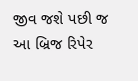જીવ જશે પછી જ આ બ્રિજ રિપેર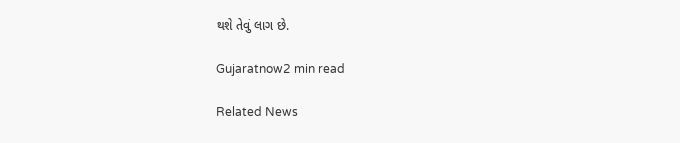થશે તેવું લાગ છે.

Gujaratnow2 min read

Related News